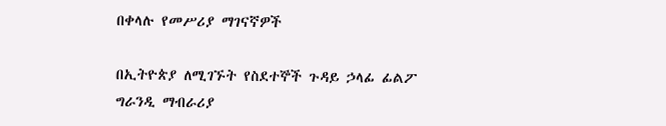በቀላሉ የመሥሪያ ማገናኛዎች

በኢትዮጵያ ለሚገኙት የስደተኞች ጉዳይ ኃላፊ ፊልፖ ግራንዲ ማብራሪያ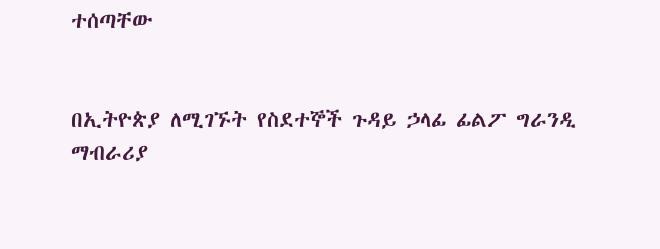ተሰጣቸው


በኢትዮጵያ ለሚገኙት የስደተኞች ጉዳይ ኃላፊ ፊልፖ ግራንዲ ማብራሪያ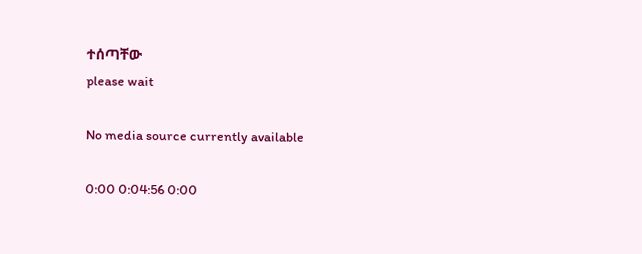ተሰጣቸው
please wait

No media source currently available

0:00 0:04:56 0:00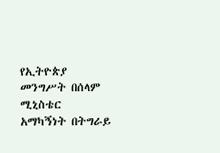የኢትዮጵያ መንግሥት በሰላም ሚኒስቴር አማካኝነት በትግራይ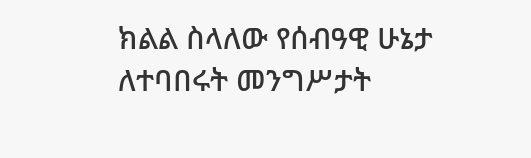ክልል ስላለው የሰብዓዊ ሁኔታ ለተባበሩት መንግሥታት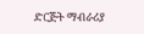ድርጅት ማብራሪያ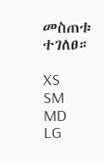መስጠቱ ተገለፀ።

XS
SM
MD
LG